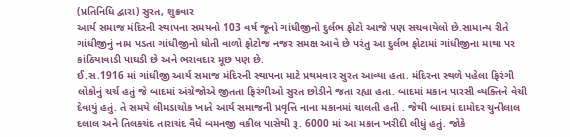(પ્રતિનિધિ દ્વારા) સુરત, શુક્રવાર
આર્ય સમાજ મંદિરની સ્થાપના સમયનો 103 વર્ષ જૂનો ગાંધીજીનો દુર્લભ ફોટો આજે પણ સચવાયેલો છે.સામાન્ય રીતે ગાંધીજીનું નામ પડતા ગાંધીજીનો ધોતી વાળો ફોટોજ નજર સમક્ષ આવે છે પરંતુ આ દુર્લભ ફોટામાં ગાંધીજીના માથા પર કાંઠિયાવાડી પાઘડી છે અને ભરાવદાર મૂછ પણ છે.
ઈ.સ.1916 માં ગાંધીજી આર્ય સમાજ મંદિરની સ્થાપના માટે પ્રથમવાર સુરત આવ્યા હતા. મંદિરના સ્થળે પહેલા ફિરંગી લોકોનું ચર્ચ હતું જે બાદમાં અંગ્રેજોએ જીતતા ફિરંગીઓ સુરત છોડીને જતા રહ્યા હતા. બાદમાં મકાન પારસી વ્યક્તિને વેચી દેવાયું હતું. તે સમયે લીમડાચોક ખાતે આર્ય સમાજની પ્રવૃત્તિ નાના મકાનમાં ચાલતી હતી . જેથી બાદમાં દામોદર ચુનીલાલ દલાલ અને તિલકચંદ તારાચંદ વૈધે બમનજી વકીલ પાસેથી રૂ. 6000 માં આ મકાન ખરીદી લીધું હતું. જોકે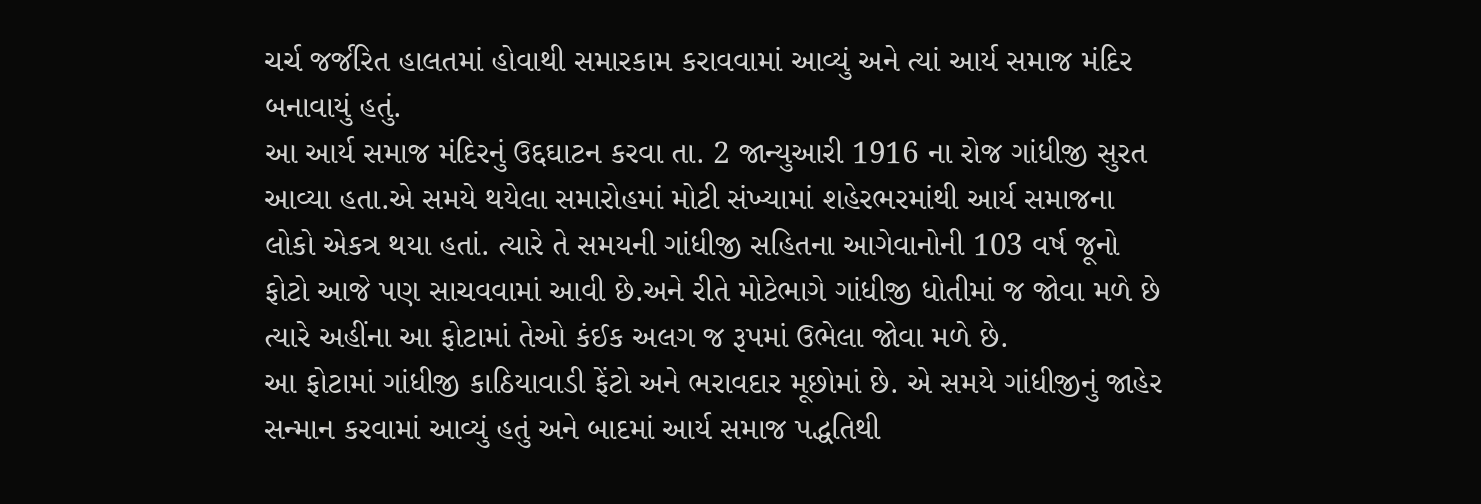ચર્ચ જર્જરિત હાલતમાં હોવાથી સમારકામ કરાવવામાં આવ્યું અને ત્યાં આર્ય સમાજ મંદિર બનાવાયું હતું.
આ આર્ય સમાજ મંદિરનું ઉદ્દઘાટન કરવા તા. 2 જાન્યુઆરી 1916 ના રોજ ગાંધીજી સુરત આવ્યા હતા.એ સમયે થયેલા સમારોહમાં મોટી સંખ્યામાં શહેરભરમાંથી આર્ય સમાજના લોકો એકત્ર થયા હતાં. ત્યારે તે સમયની ગાંધીજી સહિતના આગેવાનોની 103 વર્ષ જૂનો ફોટો આજે પણ સાચવવામાં આવી છે.અને રીતે મોટેભાગે ગાંધીજી ધોતીમાં જ જોવા મળે છે ત્યારે અહીંના આ ફોટામાં તેઓ કંઈક અલગ જ રૂપમાં ઉભેલા જોવા મળે છે.
આ ફોટામાં ગાંધીજી કાઠિયાવાડી ફેંટો અને ભરાવદાર મૂછોમાં છે. એ સમયે ગાંધીજીનું જાહેર સન્માન કરવામાં આવ્યું હતું અને બાદમાં આર્ય સમાજ પદ્ધતિથી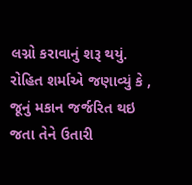લગ્નો કરાવાનું શરૂ થયું. રોહિત શર્માએ જણાવ્યું કે , જૂનું મકાન જર્જરિત થઇ જતા તેને ઉતારી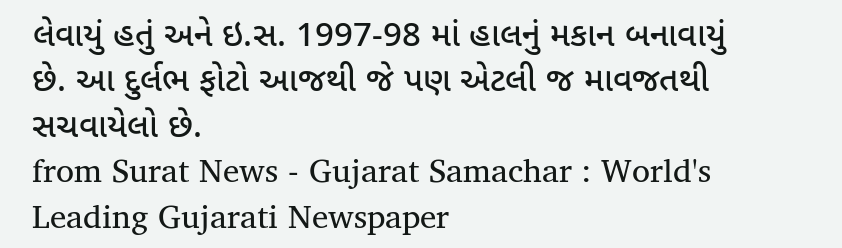લેવાયું હતું અને ઇ.સ. 1997-98 માં હાલનું મકાન બનાવાયું છે. આ દુર્લભ ફોટો આજથી જે પણ એટલી જ માવજતથી સચવાયેલો છે.
from Surat News - Gujarat Samachar : World's Leading Gujarati Newspaper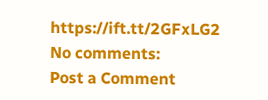https://ift.tt/2GFxLG2
No comments:
Post a Comment